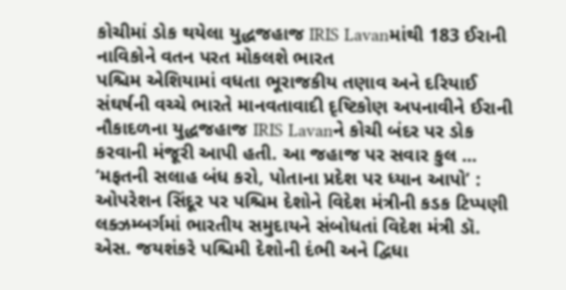કોચીમાં ડોક થયેલા યુદ્ધજહાજ IRIS Lavanમાંથી 183 ઈરાની નાવિકોને વતન પરત મોકલશે ભારત
પશ્ચિમ એશિયામાં વધતા ભૂરાજકીય તણાવ અને દરિયાઈ સંઘર્ષની વચ્ચે ભારતે માનવતાવાદી દૃષ્ટિકોણ અપનાવીને ઈરાની નૌકાદળના યુદ્ધજહાજ IRIS Lavanને કોચી બંદર પર ડોક કરવાની મંજૂરી આપી હતી. આ જહાજ પર સવાર કુલ ...
‘મફતની સલાહ બંધ કરો, પોતાના પ્રદેશ પર ધ્યાન આપો’ : ઓપરેશન સિંદૂર પર પશ્ચિમ દેશોને વિદેશ મંત્રીની કડક ટિપ્પણી
લક્ઝમ્બર્ગમાં ભારતીય સમુદાયને સંબોધતાં વિદેશ મંત્રી ડૉ. એસ. જયશંકરે પશ્ચિમી દેશોની દંભી અને દ્વિધા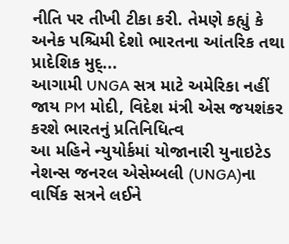નીતિ પર તીખી ટીકા કરી. તેમણે કહ્યું કે અનેક પશ્ચિમી દેશો ભારતના આંતરિક તથા પ્રાદેશિક મુદ્...
આગામી UNGA સત્ર માટે અમેરિકા નહીં જાય PM મોદી, વિદેશ મંત્રી એસ જયશંકર કરશે ભારતનું પ્રતિનિધિત્વ
આ મહિને ન્યુયોર્કમાં યોજાનારી યુનાઇટેડ નેશન્સ જનરલ એસેમ્બલી (UNGA)ના વાર્ષિક સત્રને લઈને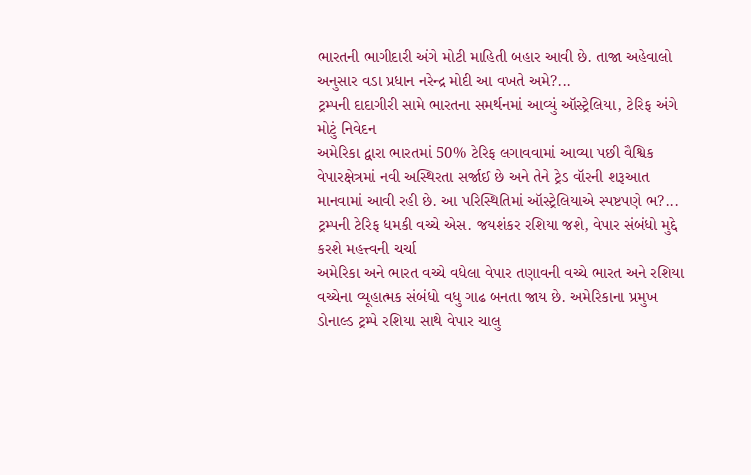ભારતની ભાગીદારી અંગે મોટી માહિતી બહાર આવી છે. તાજા અહેવાલો અનુસાર વડા પ્રધાન નરેન્દ્ર મોદી આ વખતે અમે?...
ટ્રમ્પની દાદાગીરી સામે ભારતના સમર્થનમાં આવ્યું ઑસ્ટ્રેલિયા, ટેરિફ અંગે મોટું નિવેદન
અમેરિકા દ્વારા ભારતમાં 50% ટેરિફ લગાવવામાં આવ્યા પછી વૈશ્વિક વેપારક્ષેત્રમાં નવી અસ્થિરતા સર્જાઈ છે અને તેને ટ્રેડ વૉરની શરૂઆત માનવામાં આવી રહી છે. આ પરિસ્થિતિમાં ઑસ્ટ્રેલિયાએ સ્પષ્ટપણે ભ?...
ટ્રમ્પની ટેરિફ ધમકી વચ્ચે એસ. જયશંકર રશિયા જશે, વેપાર સંબંધો મુદ્દે કરશે મહત્ત્વની ચર્ચા
અમેરિકા અને ભારત વચ્ચે વધેલા વેપાર તણાવની વચ્ચે ભારત અને રશિયા વચ્ચેના વ્યૂહાત્મક સંબંધો વધુ ગાઢ બનતા જાય છે. અમેરિકાના પ્રમુખ ડોનાલ્ડ ટ્રમ્પે રશિયા સાથે વેપાર ચાલુ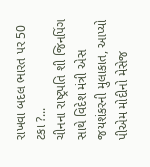રાખવા બદલ ભારત પર 50 ટકા ?...
ચીનના રાષ્ટ્રપતિ શી જિનપિંગ સાથે વિદેશ મંત્રી એસ જયશંકરની મુલાકાત, આપ્યો પીએમ મોદીનો મેસેજ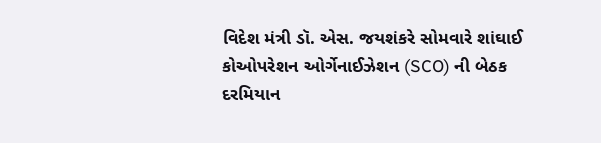વિદેશ મંત્રી ડૉ. એસ. જયશંકરે સોમવારે શાંઘાઈ કોઓપરેશન ઓર્ગેનાઈઝેશન (SCO) ની બેઠક દરમિયાન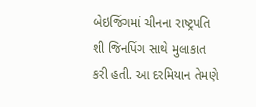બેઇજિંગમાં ચીનના રાષ્ટ્રપતિ શી જિનપિંગ સાથે મુલાકાત કરી હતી. આ દરમિયાન તેમણે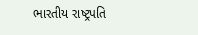ભારતીય રાષ્ટ્રપતિ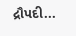દ્રૌપદી...